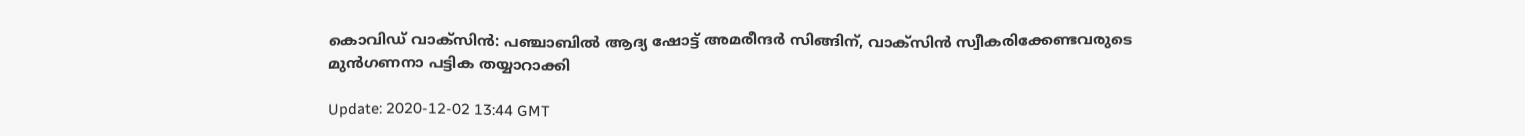കൊവിഡ് വാക്‌സിന്‍: പഞ്ചാബില്‍ ആദ്യ ഷോട്ട് അമരീന്ദര്‍ സിങ്ങിന്, വാക്‌സിന്‍ സ്വീകരിക്കേണ്ടവരുടെ മുന്‍ഗണനാ പട്ടിക തയ്യാറാക്കി

Update: 2020-12-02 13:44 GMT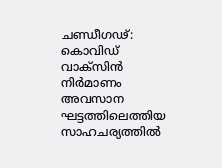ചണ്ഡീഗഢ്: കൊവിഡ് വാക്‌സിന്‍ നിര്‍മാണം അവസാന ഘട്ടത്തിലെത്തിയ സാഹചര്യത്തില്‍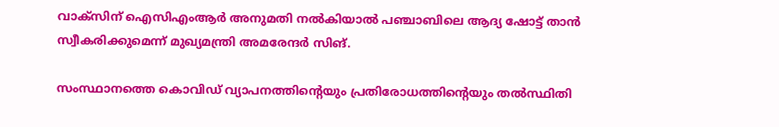വാക്‌സിന് ഐസിഎംആര്‍ അനുമതി നല്‍കിയാല്‍ പഞ്ചാബിലെ ആദ്യ ഷോട്ട് താന്‍ സ്വീകരിക്കുമെന്ന് മുഖ്യമന്ത്രി അമരേന്ദര്‍ സിങ്.

സംസ്ഥാനത്തെ കൊവിഡ് വ്യാപനത്തിന്റെയും പ്രതിരോധത്തിന്റെയും തല്‍സ്ഥിതി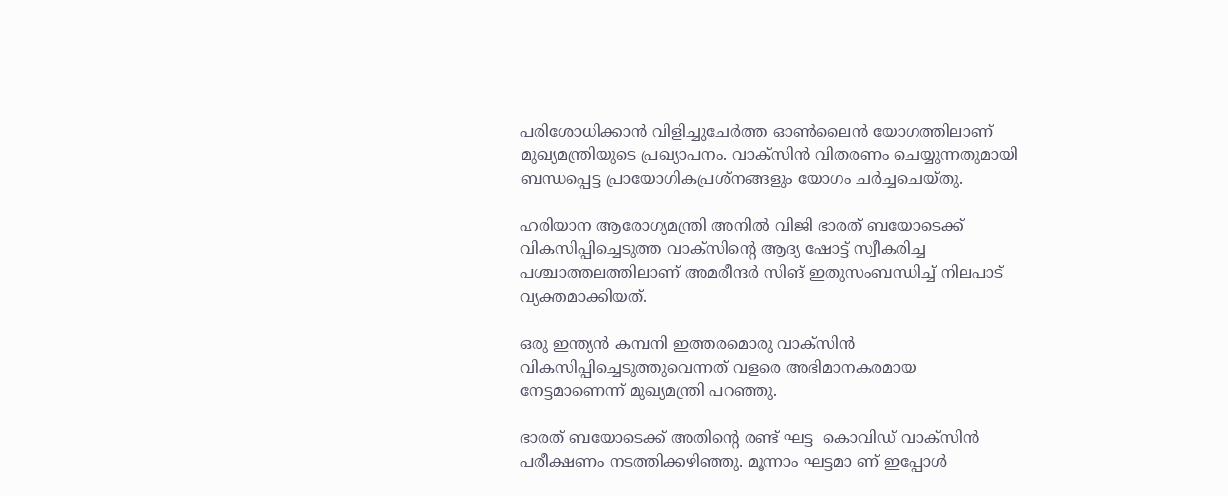പരിശോധിക്കാന്‍ വിളിച്ചുചേര്‍ത്ത ഓണ്‍ലൈന്‍ യോഗത്തിലാണ് മുഖ്യമന്ത്രിയുടെ പ്രഖ്യാപനം. വാക്‌സിന്‍ വിതരണം ചെയ്യുന്നതുമായി ബന്ധപ്പെട്ട പ്രായോഗികപ്രശ്‌നങ്ങളും യോഗം ചര്‍ച്ചചെയ്തു.

ഹരിയാന ആരോഗ്യമന്ത്രി അനില്‍ വിജി ഭാരത് ബയോടെക്ക് വികസിപ്പിച്ചെടുത്ത വാക്‌സിന്റെ ആദ്യ ഷോട്ട് സ്വീകരിച്ച പശ്ചാത്തലത്തിലാണ് അമരീന്ദര്‍ സിങ് ഇതുസംബന്ധിച്ച് നിലപാട് വ്യക്തമാക്കിയത്.

ഒരു ഇന്ത്യന്‍ കമ്പനി ഇത്തരമൊരു വാക്‌സിന്‍ വികസിപ്പിച്ചെടുത്തുവെന്നത് വളരെ അഭിമാനകരമായ നേട്ടമാണെന്ന് മുഖ്യമന്ത്രി പറഞ്ഞു.

ഭാരത് ബയോടെക്ക് അതിന്റെ രണ്ട് ഘട്ട  കൊവിഡ് വാക്‌സിന്‍ പരീക്ഷണം നടത്തിക്കഴിഞ്ഞു. മൂന്നാം ഘട്ടമാ ണ് ഇപ്പോള്‍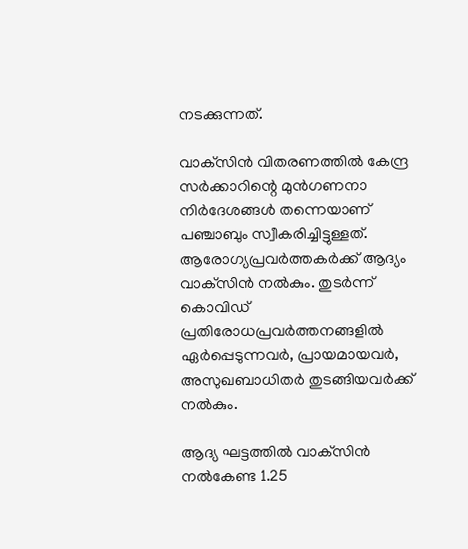നടക്കുന്നത്.

വാക്‌സിന്‍ വിതരണത്തില്‍ കേന്ദ്ര സര്‍ക്കാറിന്റെ മുന്‍ഗണനാ  നിര്‍ദേശങ്ങള്‍ തന്നെയാണ് പഞ്ചാബും സ്വീകരിച്ചിട്ടുള്ളത്. ആരോഗ്യപ്രവര്‍ത്തകര്‍ക്ക് ആദ്യം വാക്‌സിന്‍ നല്‍കും. തുടര്‍ന്ന് കൊവിഡ് പ്രതിരോധപ്രവര്‍ത്തനങ്ങളില്‍ ഏര്‍പ്പെടുന്നവര്‍, പ്രായമായവര്‍, അസുഖബാധിതര്‍ തുടങ്ങിയവര്‍ക്ക് നല്‍കും.

ആദ്യ ഘട്ടത്തില്‍ വാക്‌സിന്‍ നല്‍കേണ്ട 1.25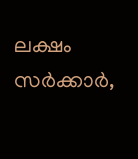ലക്ഷം സര്‍ക്കാര്‍,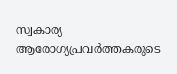സ്വകാര്യ ആരോഗ്യപ്രവര്‍ത്തകരുടെ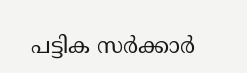പട്ടിക സര്‍ക്കാര്‍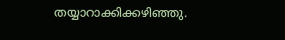തയ്യാറാക്കിക്കഴിഞ്ഞു.